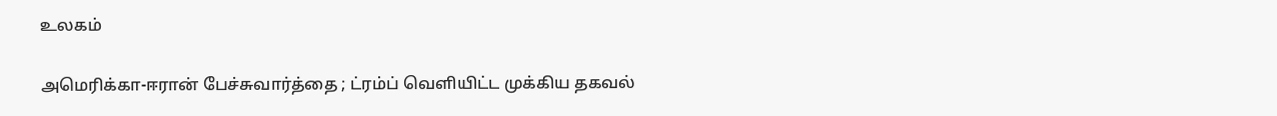உலகம்

அமெரிக்கா-ஈரான் பேச்சுவார்த்தை ; ட்ரம்ப் வெளியிட்ட முக்கிய தகவல்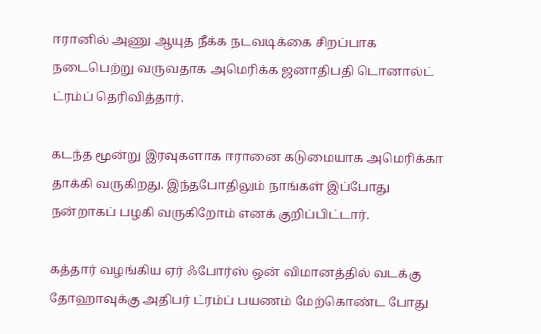ஈரானில் அணு ஆயுத நீக்க நடவடிக்கை சிறப்பாக நடைபெற்று வருவதாக அமெரிக்க ஜனாதிபதி டொனால்ட் ட்ரம்ப் தெரிவித்தார்.

கடந்த மூன்று இரவுகளாக ஈரானை கடுமையாக அமெரிக்கா தாக்கி வருகிறது. இந்தபோதிலும் நாங்கள் இப்போது நன்றாகப் பழகி வருகிறோம் எனக் குறிப்பிட்டார்.

கத்தார் வழங்கிய ஏர் ஃபோர்ஸ் ஒன் விமானத்தில் வடக்கு தோஹாவுக்கு அதிபர் ட்ரம்ப் பயணம் மேற்கொண்ட போது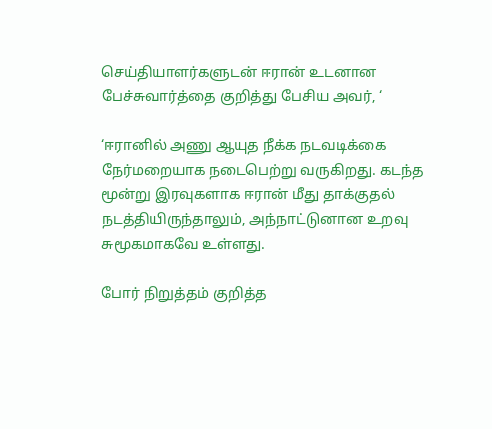செய்தியாளர்களுடன் ஈரான் உடனான பேச்சுவார்த்தை குறித்து பேசிய அவர், ‘

‘ஈரானில் அணு ஆயுத நீக்க நடவடிக்கை நேர்மறையாக நடைபெற்று வருகிறது. கடந்த மூன்று இரவுகளாக ஈரான் மீது தாக்குதல் நடத்தியிருந்தாலும், அந்நாட்டுனான உறவு சுமூகமாகவே உள்ளது.

போர் நிறுத்தம் குறித்த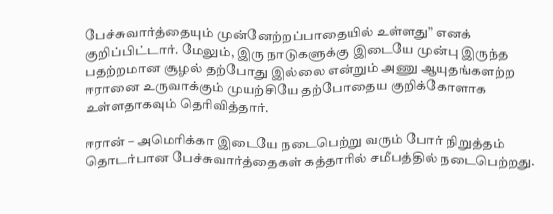பேச்சுவார்த்தையும் முன்னேற்றப்பாதையில் உள்ளது” எனக் குறிப்பிட்டார். மேலும், இரு நாடுகளுக்கு இடையே முன்பு இருந்த பதற்றமான சூழல் தற்போது இல்லை என்றும் அணு ஆயுதங்களற்ற ஈரானை உருவாக்கும் முயற்சியே தற்போதைய குறிக்கோளாக உள்ளதாகவும் தெரிவித்தார்.

ஈரான் – அமெரிக்கா இடையே நடைபெற்று வரும் போர் நிறுத்தம் தொடர்பான பேச்சுவார்த்தைகள் கத்தாரில் சமீபத்தில் நடைபெற்றது.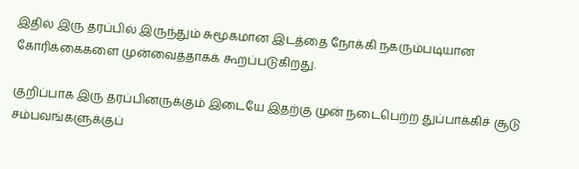இதில் இரு தரப்பில் இருந்தும் சுமூகமான இடத்தை நோக்கி நகரும்படியான கோரிக்கைகளை முன்வைத்தாகக் கூறப்படுகிறது.

குறிப்பாக இரு தரப்பினருக்கும் இடையே இதற்கு முன் நடைபெற்ற துப்பாக்கிச் சூடு சம்பவங்களுக்குப்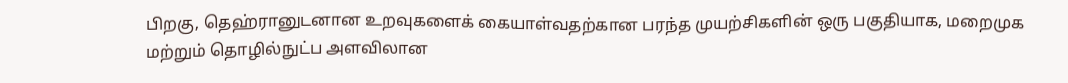பிறகு, தெஹ்ரானுடனான உறவுகளைக் கையாள்வதற்கான பரந்த முயற்சிகளின் ஒரு பகுதியாக, மறைமுக மற்றும் தொழில்நுட்ப அளவிலான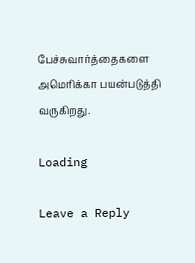பேச்சுவார்த்தைகளை அமெரிக்கா பயன்படுத்தி வருகிறது.

Loading

Leave a Reply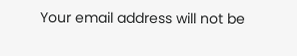Your email address will not be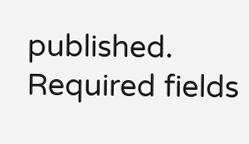published. Required fields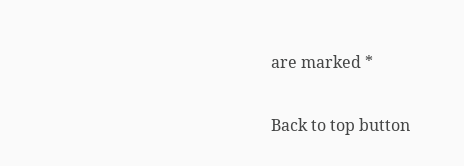are marked *

Back to top button